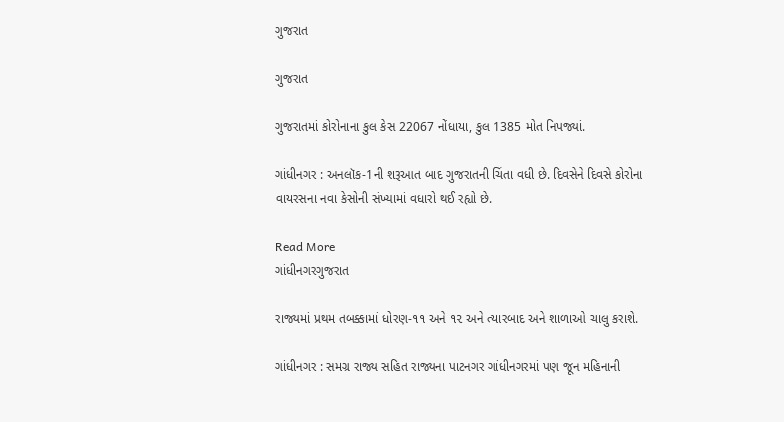ગુજરાત

ગુજરાત

ગુજરાતમાં કોરોનાના કુલ કેસ 22067 નોંધાયા, કુલ 1385 મોત નિપજ્યાં.

ગાંધીનગર : અનલૉક-1ની શરૂઆત બાદ ગુજરાતની ચિંતા વધી છે. દિવસેને દિવસે કોરોના વાયરસના નવા કેસોની સંખ્યામાં વધારો થઈ રહ્યો છે.

Read More
ગાંધીનગરગુજરાત

રાજ્યમાં પ્રથમ તબક્કામાં ધોરણ-૧૧ અને ૧૨ અને ત્યારબાદ અને શાળાઓ ચાલુ કરાશે.

ગાંધીનગર : સમગ્ર રાજ્ય સહિત રાજ્યના પાટનગર ગાંધીનગરમાં પણ જૂન મહિનાની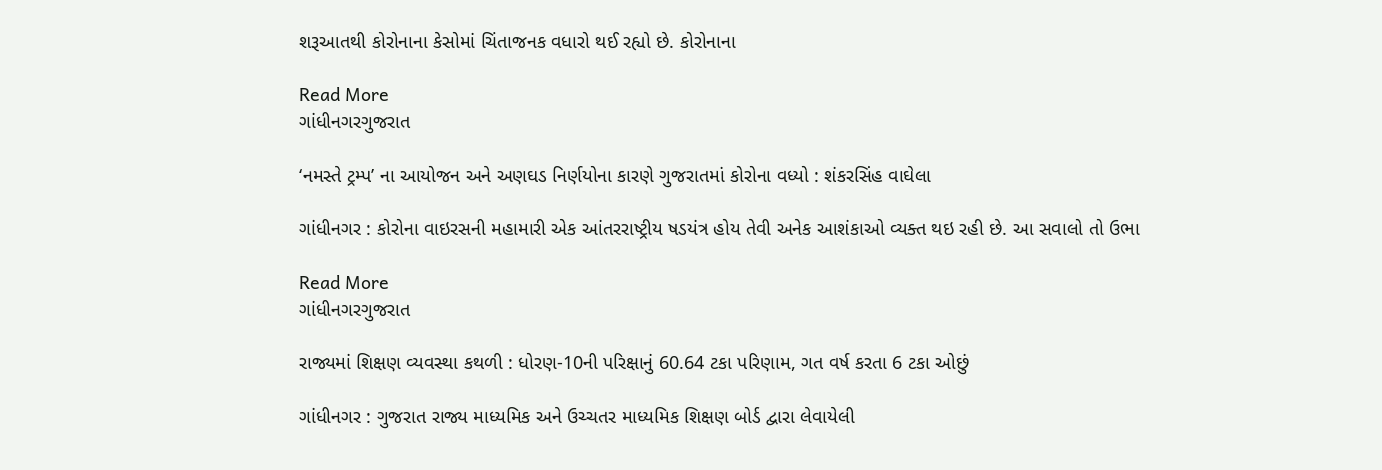શરૂઆતથી કોરોનાના કેસોમાં ચિંતાજનક વધારો થઈ રહ્યો છે. કોરોનાના

Read More
ગાંધીનગરગુજરાત

‘નમસ્તે ટ્રમ્પ’ ના આયોજન અને અણઘડ નિર્ણયોના કારણે ગુજરાતમાં કોરોના વધ્યો : શંકરસિંહ વાઘેલા

ગાંધીનગર : કોરોના વાઇરસની મહામારી એક આંતરરાષ્ટ્રીય ષડયંત્ર હોય તેવી અનેક આશંકાઓ વ્યક્ત થઇ રહી છે. આ સવાલો તો ઉભા

Read More
ગાંધીનગરગુજરાત

રાજ્યમાં શિક્ષણ વ્યવસ્થા કથળી : ધોરણ-10ની પરિક્ષાનું 60.64 ટકા પરિણામ, ગત વર્ષ કરતા 6 ટકા ઓછું

ગાંધીનગર : ગુજરાત રાજ્ય માધ્યમિક અને ઉચ્ચતર માધ્યમિક શિક્ષણ બોર્ડ દ્વારા લેવાયેલી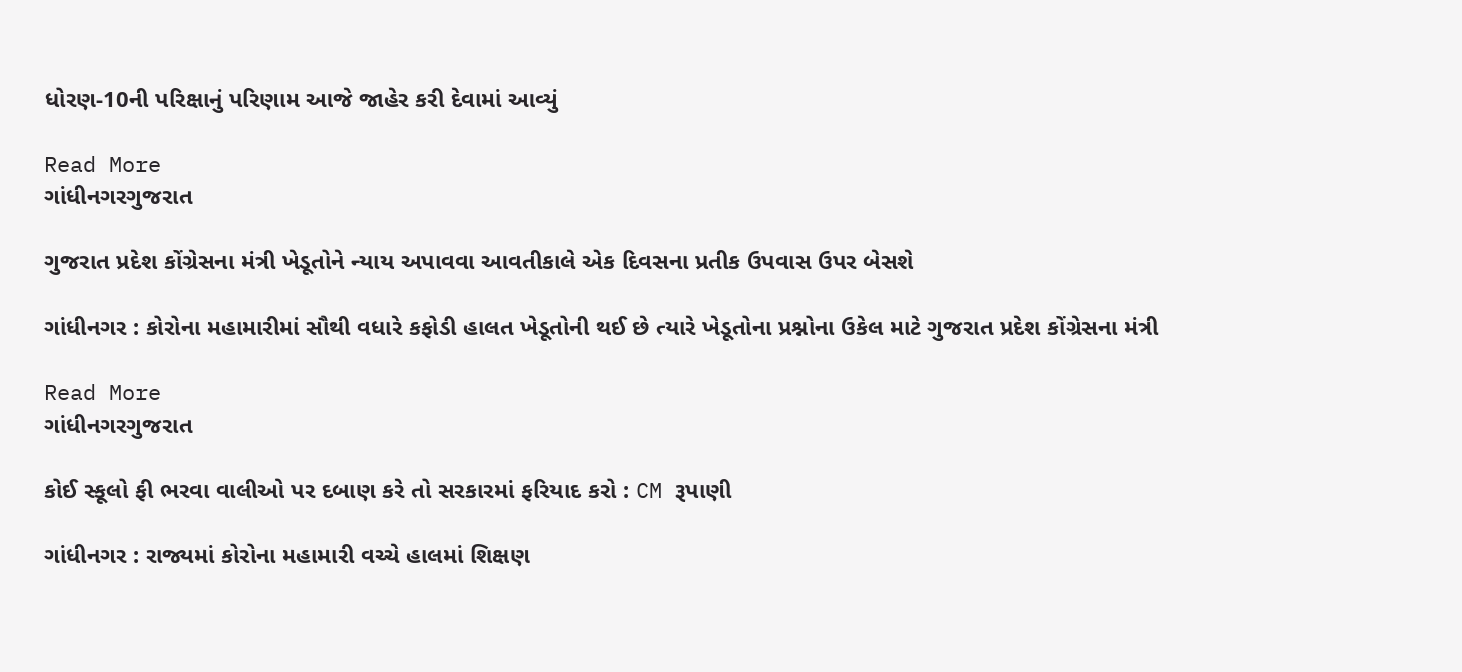ધોરણ-10ની પરિક્ષાનું પરિણામ આજે જાહેર કરી દેવામાં આવ્યું

Read More
ગાંધીનગરગુજરાત

ગુજરાત પ્રદેશ કોંગ્રેસના મંત્રી ખેડૂતોને ન્યાય અપાવવા આવતીકાલે એક દિવસના પ્રતીક ઉપવાસ ઉપર બેસશે

ગાંધીનગર : કોરોના મહામારીમાં સૌથી વધારે કફોડી હાલત ખેડૂતોની થઈ છે ત્યારે ખેડૂતોના પ્રશ્નોના ઉકેલ માટે ગુજરાત પ્રદેશ કોંગ્રેસના મંત્રી

Read More
ગાંધીનગરગુજરાત

કોઈ સ્કૂલો ફી ભરવા વાલીઓ પર દબાણ કરે તો સરકારમાં ફરિયાદ કરો : CM રૂપાણી

ગાંધીનગર : રાજ્યમાં કોરોના મહામારી વચ્ચે હાલમાં શિક્ષણ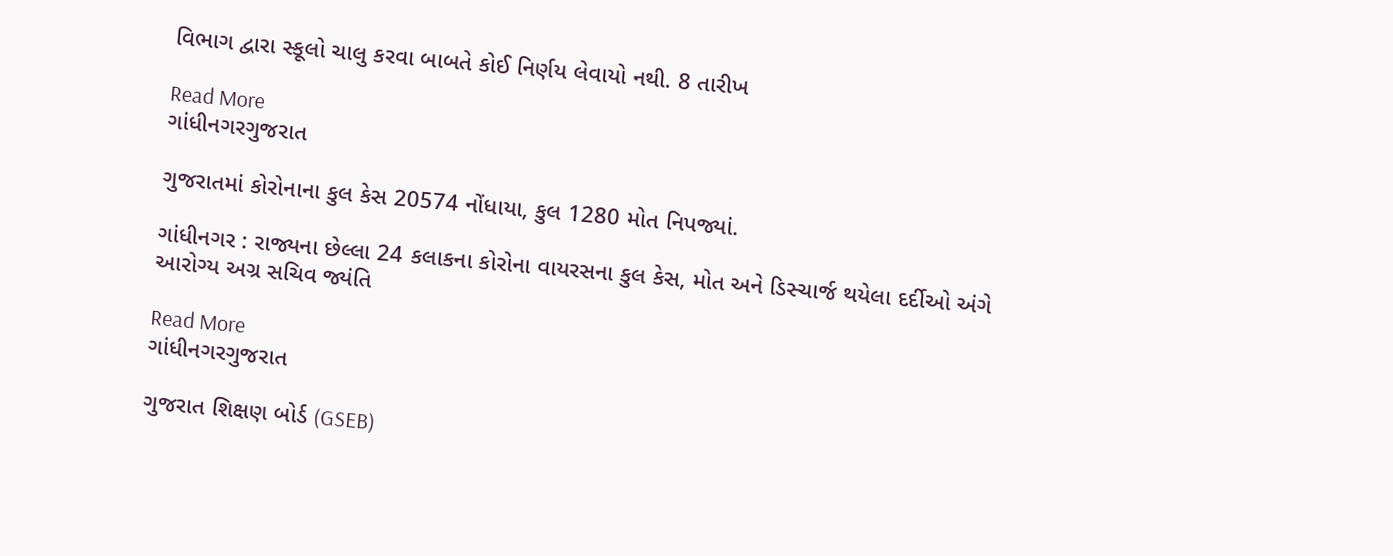વિભાગ દ્વારા સ્કૂલો ચાલુ કરવા બાબતે કોઈ નિર્ણય લેવાયો નથી. 8 તારીખ

Read More
ગાંધીનગરગુજરાત

ગુજરાતમાં કોરોનાના કુલ કેસ 20574 નોંધાયા, કુલ 1280 મોત નિપજ્યાં.

ગાંધીનગર : રાજ્યના છેલ્લા 24 કલાકના કોરોના વાયરસના કુલ કેસ, મોત અને ડિસ્ચાર્જ થયેલા દર્દીઓ અંગે આરોગ્ય અગ્ર સચિવ જ્યંતિ

Read More
ગાંધીનગરગુજરાત

ગુજરાત શિક્ષણ બોર્ડ (GSEB)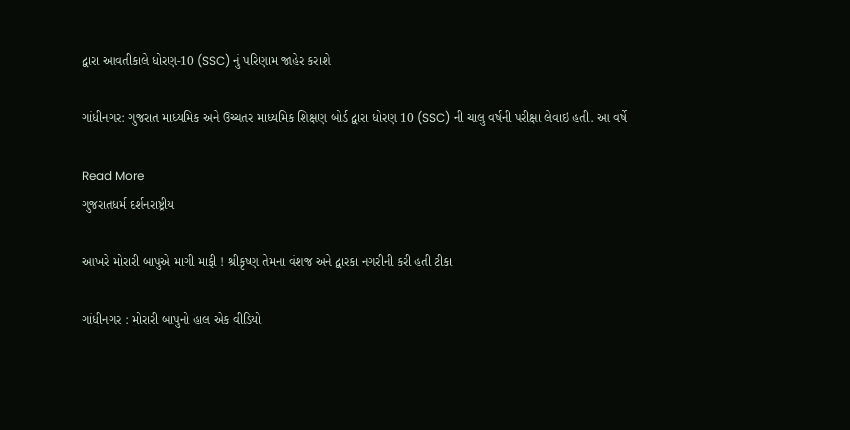દ્વારા આવતીકાલે ધોરણ-10 (SSC) નું પરિણામ જાહેર કરાશે

ગાંધીનગર: ગુજરાત માધ્યમિક અને ઉચ્ચતર માધ્યમિક શિક્ષણ બોર્ડ દ્વારા ધોરણ 10 (SSC) ની ચાલુ વર્ષની પરીક્ષા લેવાઇ હતી. આ વર્ષે

Read More
ગુજરાતધર્મ દર્શનરાષ્ટ્રીય

આખરે મોરારી બાપુએ માગી માફી ! શ્રીકૃષ્ણ તેમના વંશજ અને દ્વારકા નગરીની કરી હતી ટીકા

ગાંધીનગર : મોરારી બાપુનો હાલ એક વીડિયો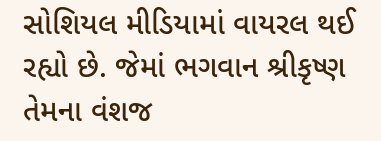સોશિયલ મીડિયામાં વાયરલ થઈ રહ્યો છે. જેમાં ભગવાન શ્રીકૃષ્ણ તેમના વંશજ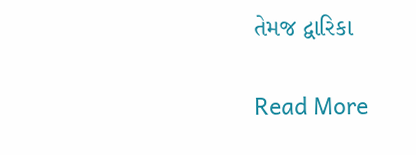તેમજ દ્વારિકા

Read More